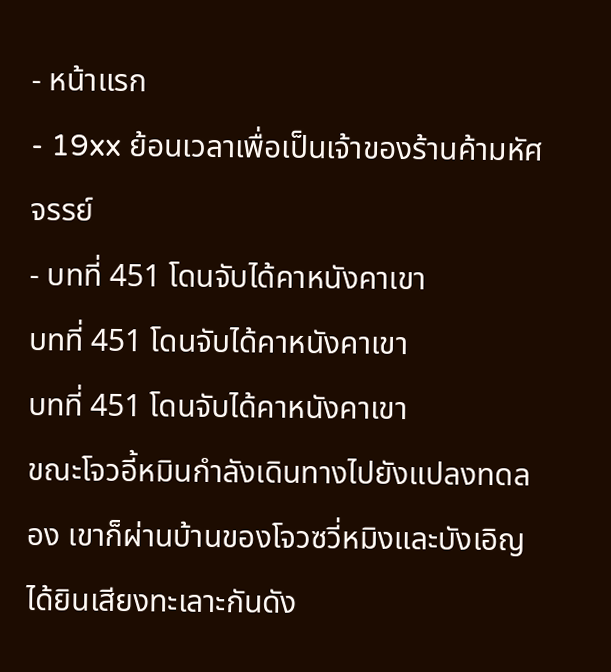- หน้าแรก
- 19xx ย้อนเวลาเพื่อเป็นเจ้าของร้านค้ามหัศจรรย์
- บทที่ 451 โดนจับได้คาหนังคาเขา
บทที่ 451 โดนจับได้คาหนังคาเขา
บทที่ 451 โดนจับได้คาหนังคาเขา
ขณะโจวอี้หมินกำลังเดินทางไปยังแปลงทดลอง เขาก็ผ่านบ้านของโจวซวี่หมิงและบังเอิญได้ยินเสียงทะเลาะกันดัง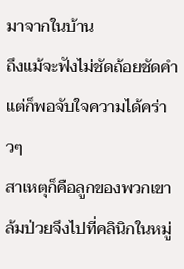มาจากในบ้าน
ถึงแม้จะฟังไม่ชัดถ้อยชัดคำแต่ก็พอจับใจความได้คร่าวๆ
สาเหตุก็คือลูกของพวกเขาล้มป่วยจึงไปที่คลินิกในหมู่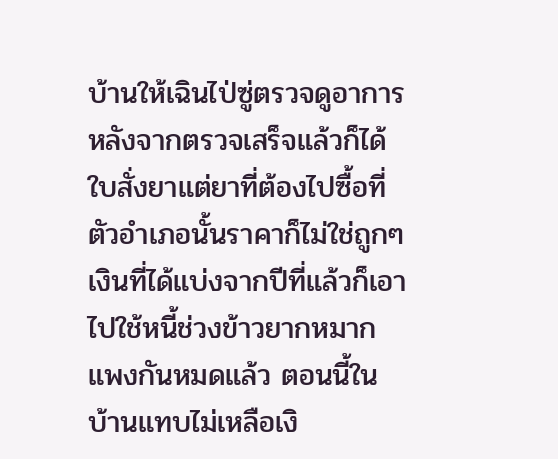บ้านให้เฉินไป่ซู่ตรวจดูอาการ หลังจากตรวจเสร็จแล้วก็ได้ใบสั่งยาแต่ยาที่ต้องไปซื้อที่ตัวอำเภอนั้นราคาก็ไม่ใช่ถูกๆ
เงินที่ได้แบ่งจากปีที่แล้วก็เอาไปใช้หนี้ช่วงข้าวยากหมากแพงกันหมดแล้ว ตอนนี้ในบ้านแทบไม่เหลือเงิ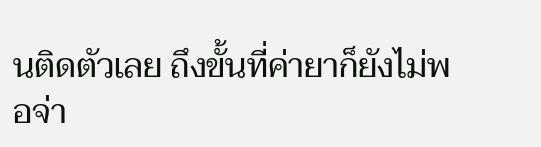นติดตัวเลย ถึงขั้นที่ค่ายาก็ยังไม่พอจ่า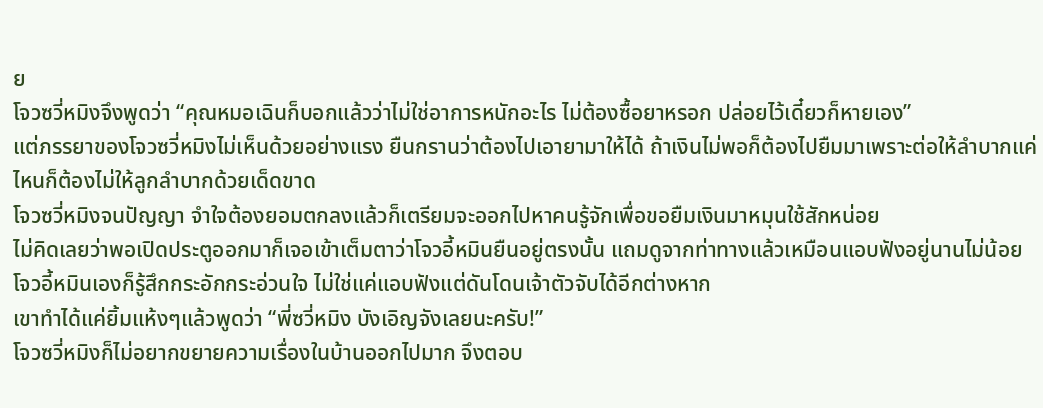ย
โจวซวี่หมิงจึงพูดว่า “คุณหมอเฉินก็บอกแล้วว่าไม่ใช่อาการหนักอะไร ไม่ต้องซื้อยาหรอก ปล่อยไว้เดี๋ยวก็หายเอง”
แต่ภรรยาของโจวซวี่หมิงไม่เห็นด้วยอย่างแรง ยืนกรานว่าต้องไปเอายามาให้ได้ ถ้าเงินไม่พอก็ต้องไปยืมมาเพราะต่อให้ลำบากแค่ไหนก็ต้องไม่ให้ลูกลำบากด้วยเด็ดขาด
โจวซวี่หมิงจนปัญญา จำใจต้องยอมตกลงแล้วก็เตรียมจะออกไปหาคนรู้จักเพื่อขอยืมเงินมาหมุนใช้สักหน่อย
ไม่คิดเลยว่าพอเปิดประตูออกมาก็เจอเข้าเต็มตาว่าโจวอี้หมินยืนอยู่ตรงนั้น แถมดูจากท่าทางแล้วเหมือนแอบฟังอยู่นานไม่น้อย
โจวอี้หมินเองก็รู้สึกกระอักกระอ่วนใจ ไม่ใช่แค่แอบฟังแต่ดันโดนเจ้าตัวจับได้อีกต่างหาก
เขาทำได้แค่ยิ้มแห้งๆแล้วพูดว่า “พี่ซวี่หมิง บังเอิญจังเลยนะครับ!”
โจวซวี่หมิงก็ไม่อยากขยายความเรื่องในบ้านออกไปมาก จึงตอบ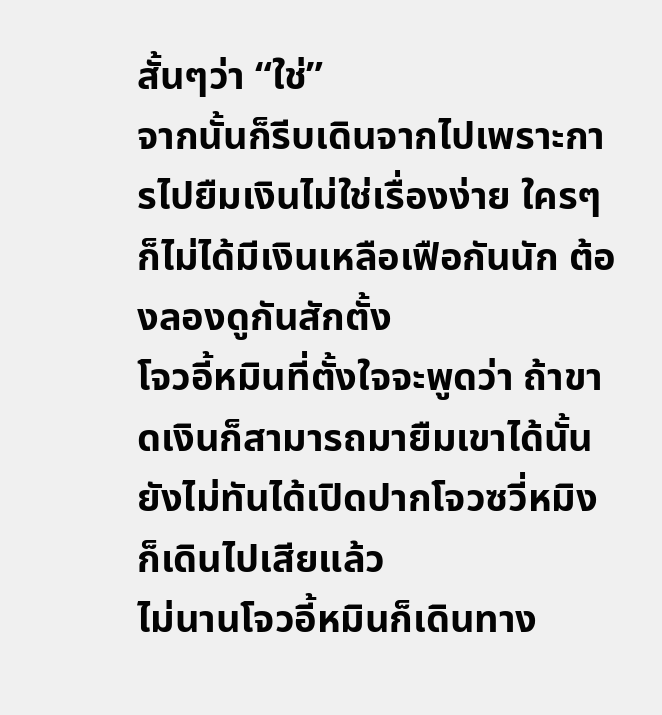สั้นๆว่า “ใช่”
จากนั้นก็รีบเดินจากไปเพราะการไปยืมเงินไม่ใช่เรื่องง่าย ใครๆก็ไม่ได้มีเงินเหลือเฟือกันนัก ต้องลองดูกันสักตั้ง
โจวอี้หมินที่ตั้งใจจะพูดว่า ถ้าขาดเงินก็สามารถมายืมเขาได้นั้นยังไม่ทันได้เปิดปากโจวซวี่หมิงก็เดินไปเสียแล้ว
ไม่นานโจวอี้หมินก็เดินทาง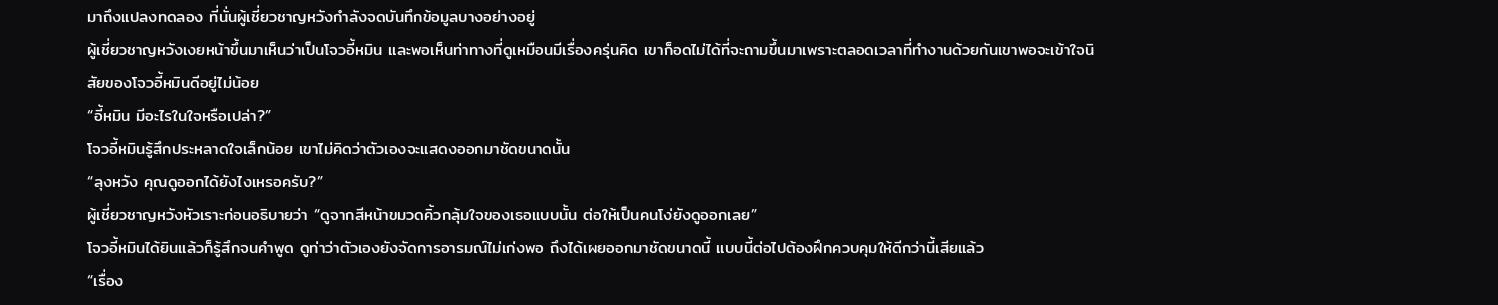มาถึงแปลงทดลอง ที่นั่นผู้เชี่ยวชาญหวังกำลังจดบันทึกข้อมูลบางอย่างอยู่
ผู้เชี่ยวชาญหวังเงยหน้าขึ้นมาเห็นว่าเป็นโจวอี้หมิน และพอเห็นท่าทางที่ดูเหมือนมีเรื่องครุ่นคิด เขาก็อดไม่ได้ที่จะถามขึ้นมาเพราะตลอดเวลาที่ทำงานด้วยกันเขาพอจะเข้าใจนิสัยของโจวอี้หมินดีอยู่ไม่น้อย
“อี้หมิน มีอะไรในใจหรือเปล่า?”
โจวอี้หมินรู้สึกประหลาดใจเล็กน้อย เขาไม่คิดว่าตัวเองจะแสดงออกมาชัดขนาดนั้น
“ลุงหวัง คุณดูออกได้ยังไงเหรอครับ?”
ผู้เชี่ยวชาญหวังหัวเราะก่อนอธิบายว่า “ดูจากสีหน้าขมวดคิ้วกลุ้มใจของเธอแบบนั้น ต่อให้เป็นคนโง่ยังดูออกเลย”
โจวอี้หมินได้ยินแล้วก็รู้สึกจนคำพูด ดูท่าว่าตัวเองยังจัดการอารมณ์ไม่เก่งพอ ถึงได้เผยออกมาชัดขนาดนี้ แบบนี้ต่อไปต้องฝึกควบคุมให้ดีกว่านี้เสียแล้ว
“เรื่อง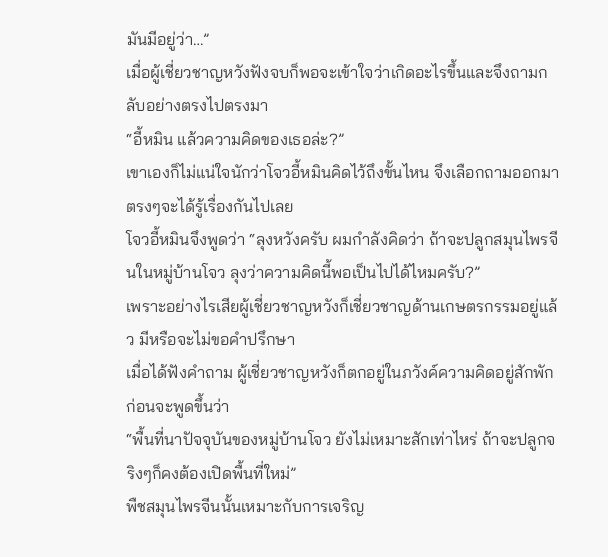มันมีอยู่ว่า…”
เมื่อผู้เชี่ยวชาญหวังฟังจบก็พอจะเข้าใจว่าเกิดอะไรขึ้นและจึงถามกลับอย่างตรงไปตรงมา
“อี้หมิน แล้วความคิดของเธอล่ะ?”
เขาเองก็ไม่แน่ใจนักว่าโจวอี้หมินคิดไว้ถึงขั้นไหน จึงเลือกถามออกมาตรงๆจะได้รู้เรื่องกันไปเลย
โจวอี้หมินจึงพูดว่า “ลุงหวังครับ ผมกำลังคิดว่า ถ้าจะปลูกสมุนไพรจีนในหมู่บ้านโจว ลุงว่าความคิดนี้พอเป็นไปได้ไหมครับ?”
เพราะอย่างไรเสียผู้เชี่ยวชาญหวังก็เชี่ยวชาญด้านเกษตรกรรมอยู่แล้ว มีหรือจะไม่ขอคำปรึกษา
เมื่อได้ฟังคำถาม ผู้เชี่ยวชาญหวังก็ตกอยู่ในภวังค์ความคิดอยู่สักพักก่อนจะพูดขึ้นว่า
“พื้นที่นาปัจจุบันของหมู่บ้านโจว ยังไม่เหมาะสักเท่าไหร่ ถ้าจะปลูกจริงๆก็คงต้องเปิดพื้นที่ใหม่”
พืชสมุนไพรจีนนั้นเหมาะกับการเจริญ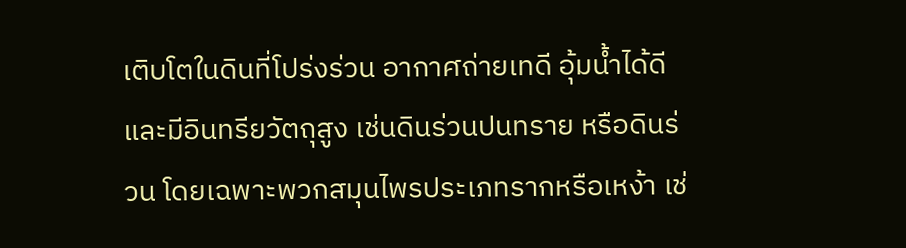เติบโตในดินที่โปร่งร่วน อากาศถ่ายเทดี อุ้มน้ำได้ดี และมีอินทรียวัตถุสูง เช่นดินร่วนปนทราย หรือดินร่วน โดยเฉพาะพวกสมุนไพรประเภทรากหรือเหง้า เช่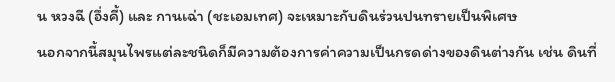น หวงฉี (อึ่งคี้) และ กานเฉ่า (ชะเอมเทศ) จะเหมาะกับดินร่วนปนทรายเป็นพิเศษ
นอกจากนี้สมุนไพรแต่ละชนิดก็มีความต้องการค่าความเป็นกรดด่างของดินต่างกัน เช่น ดินที่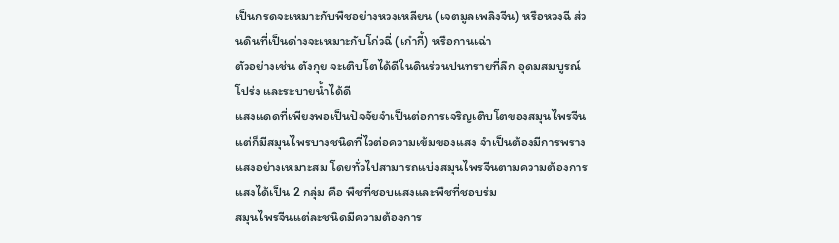เป็นกรดจะเหมาะกับพืชอย่างหวงเหลียน (เจตมูลเพลิงจีน) หรือหวงฉี ส่วนดินที่เป็นด่างจะเหมาะกับโก่วฉี่ (เก๋ากี้) หรือกานเฉ่า
ตัวอย่างเช่น ตังกุย จะเติบโตได้ดีในดินร่วนปนทรายที่ลึก อุดมสมบูรณ์ โปร่ง และระบายน้ำได้ดี
แสงแดดที่เพียงพอเป็นปัจจัยจำเป็นต่อการเจริญเติบโตของสมุนไพรจีน แต่ก็มีสมุนไพรบางชนิดที่ไวต่อความเข้มของแสง จำเป็นต้องมีการพรางแสงอย่างเหมาะสม โดยทั่วไปสามารถแบ่งสมุนไพรจีนตามความต้องการแสงได้เป็น 2 กลุ่ม คือ พืชที่ชอบแสงและพืชที่ชอบร่ม
สมุนไพรจีนแต่ละชนิดมีความต้องการ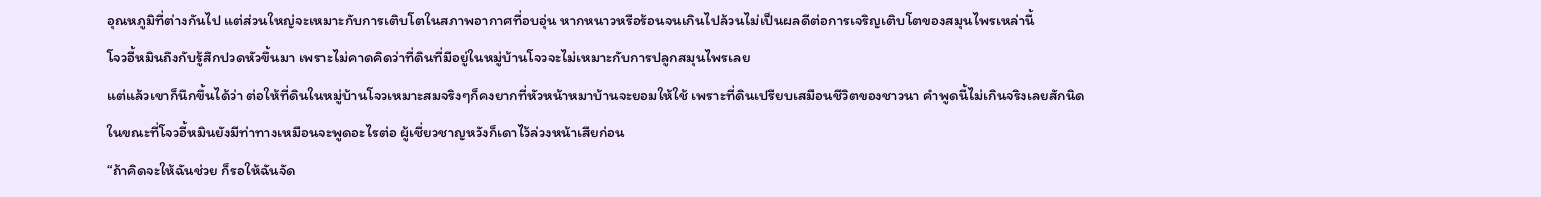อุณหภูมิที่ต่างกันไป แต่ส่วนใหญ่จะเหมาะกับการเติบโตในสภาพอากาศที่อบอุ่น หากหนาวหรือร้อนจนเกินไปล้วนไม่เป็นผลดีต่อการเจริญเติบโตของสมุนไพรเหล่านี้
โจวอี้หมินถึงกับรู้สึกปวดหัวขึ้นมา เพราะไม่คาดคิดว่าที่ดินที่มีอยู่ในหมู่บ้านโจวจะไม่เหมาะกับการปลูกสมุนไพรเลย
แต่แล้วเขาก็นึกขึ้นได้ว่า ต่อให้ที่ดินในหมู่บ้านโจวเหมาะสมจริงๆก็คงยากที่หัวหน้าหมาบ้านจะยอมให้ใช้ เพราะที่ดินเปรียบเสมือนชีวิตของชาวนา คำพูดนี้ไม่เกินจริงเลยสักนิด
ในขณะที่โจวอี้หมินยังมีท่าทางเหมือนจะพูดอะไรต่อ ผู้เชี่ยวชาญหวังก็เดาไว้ล่วงหน้าเสียก่อน
“ถ้าคิดจะให้ฉันช่วย ก็รอให้ฉันจัด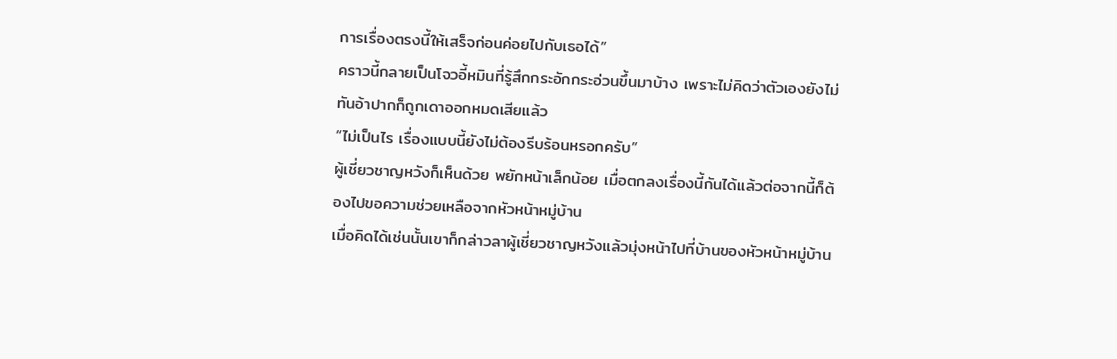การเรื่องตรงนี้ให้เสร็จก่อนค่อยไปกับเธอได้”
คราวนี้กลายเป็นโจวอี้หมินที่รู้สึกกระอักกระอ่วนขึ้นมาบ้าง เพราะไม่คิดว่าตัวเองยังไม่ทันอ้าปากก็ถูกเดาออกหมดเสียแล้ว
“ไม่เป็นไร เรื่องแบบนี้ยังไม่ต้องรีบร้อนหรอกครับ”
ผู้เชี่ยวชาญหวังก็เห็นด้วย พยักหน้าเล็กน้อย เมื่อตกลงเรื่องนี้กันได้แล้วต่อจากนี้ก็ต้องไปขอความช่วยเหลือจากหัวหน้าหมู่บ้าน
เมื่อคิดได้เช่นนั้นเขาก็กล่าวลาผู้เชี่ยวชาญหวังแล้วมุ่งหน้าไปที่บ้านของหัวหน้าหมู่บ้าน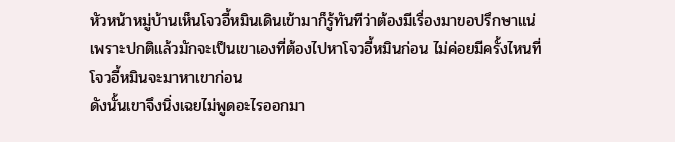หัวหน้าหมู่บ้านเห็นโจวอี้หมินเดินเข้ามาก็รู้ทันทีว่าต้องมีเรื่องมาขอปรึกษาแน่ เพราะปกติแล้วมักจะเป็นเขาเองที่ต้องไปหาโจวอี้หมินก่อน ไม่ค่อยมีครั้งไหนที่โจวอี้หมินจะมาหาเขาก่อน
ดังนั้นเขาจึงนิ่งเฉยไม่พูดอะไรออกมา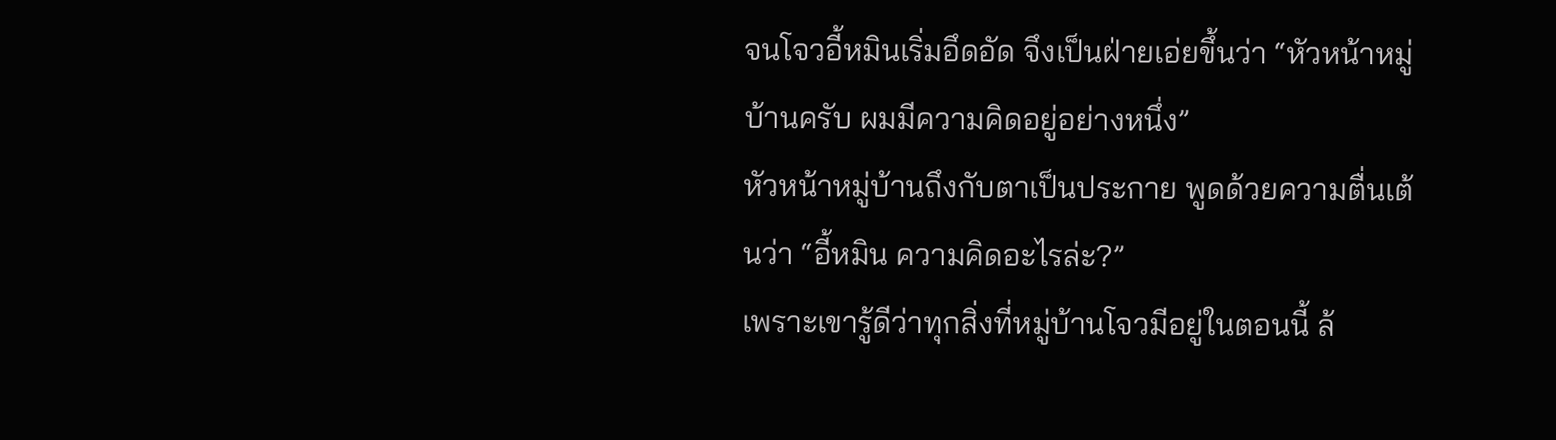จนโจวอี้หมินเริ่มอึดอัด จึงเป็นฝ่ายเอ่ยขึ้นว่า “หัวหน้าหมู่บ้านครับ ผมมีความคิดอยู่อย่างหนึ่ง”
หัวหน้าหมู่บ้านถึงกับตาเป็นประกาย พูดด้วยความตื่นเต้นว่า “อี้หมิน ความคิดอะไรล่ะ?”
เพราะเขารู้ดีว่าทุกสิ่งที่หมู่บ้านโจวมีอยู่ในตอนนี้ ล้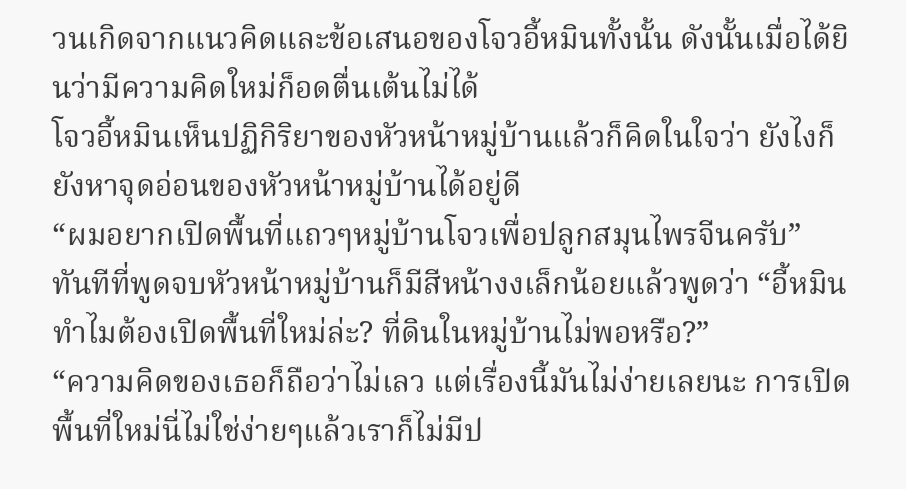วนเกิดจากแนวคิดและข้อเสนอของโจวอี้หมินทั้งนั้น ดังนั้นเมื่อได้ยินว่ามีความคิดใหม่ก็อดตื่นเต้นไม่ได้
โจวอี้หมินเห็นปฏิกิริยาของหัวหน้าหมู่บ้านแล้วก็คิดในใจว่า ยังไงก็ยังหาจุดอ่อนของหัวหน้าหมู่บ้านได้อยู่ดี
“ผมอยากเปิดพื้นที่แถวๆหมู่บ้านโจวเพื่อปลูกสมุนไพรจีนครับ”
ทันทีที่พูดจบหัวหน้าหมู่บ้านก็มีสีหน้างงเล็กน้อยแล้วพูดว่า “อี้หมิน ทำไมต้องเปิดพื้นที่ใหม่ล่ะ? ที่ดินในหมู่บ้านไม่พอหรือ?”
“ความคิดของเธอก็ถือว่าไม่เลว แต่เรื่องนี้มันไม่ง่ายเลยนะ การเปิดพื้นที่ใหม่นี่ไม่ใช่ง่ายๆแล้วเราก็ไม่มีป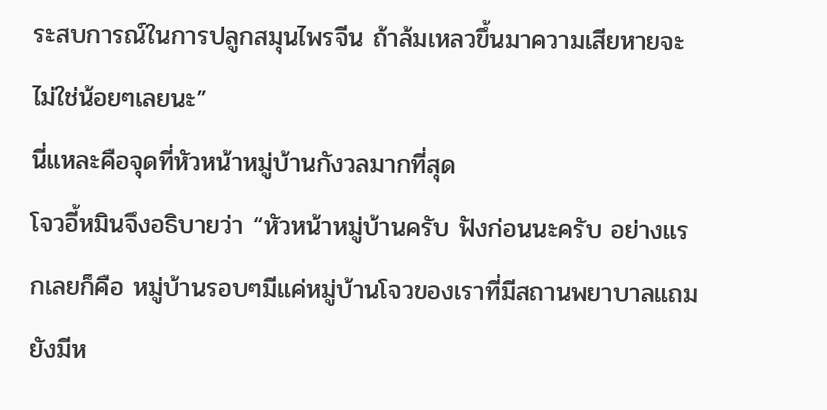ระสบการณ์ในการปลูกสมุนไพรจีน ถ้าล้มเหลวขึ้นมาความเสียหายจะไม่ใช่น้อยๆเลยนะ”
นี่แหละคือจุดที่หัวหน้าหมู่บ้านกังวลมากที่สุด
โจวอี้หมินจึงอธิบายว่า “หัวหน้าหมู่บ้านครับ ฟังก่อนนะครับ อย่างแรกเลยก็คือ หมู่บ้านรอบๆมีแค่หมู่บ้านโจวของเราที่มีสถานพยาบาลแถมยังมีห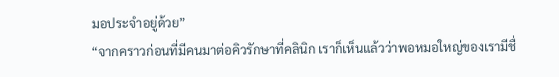มอประจำอยู่ด้วย”
“จากคราวก่อนที่มีคนมาต่อคิวรักษาที่คลินิก เราก็เห็นแล้วว่าพอหมอใหญ่ของเรามีชื่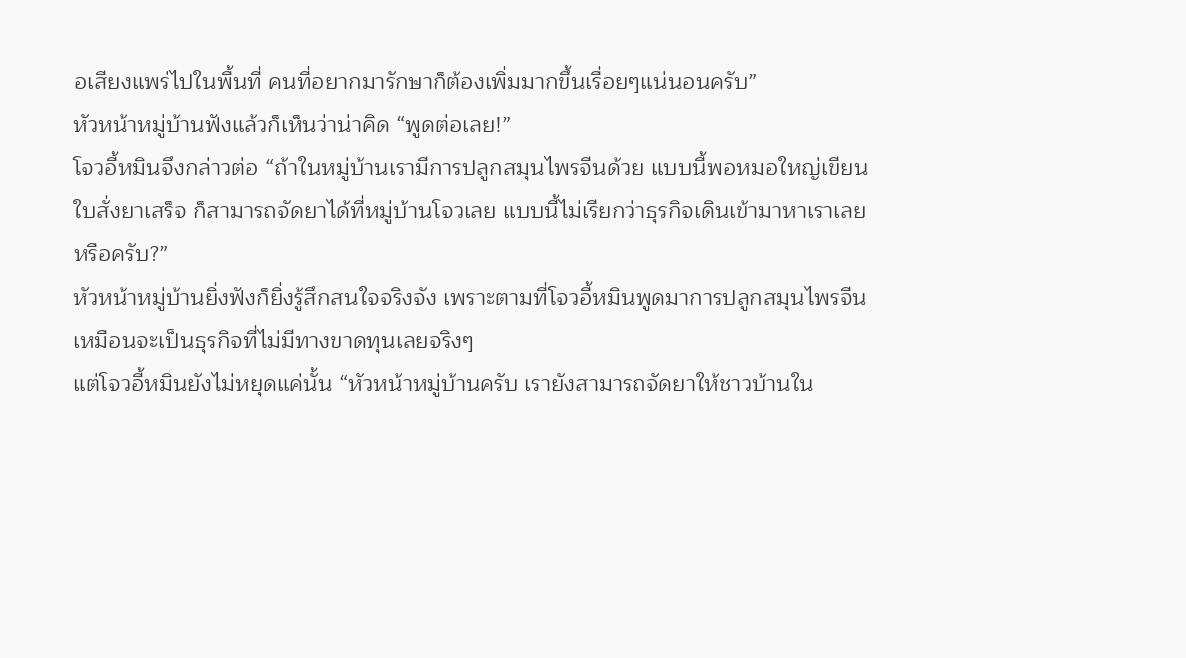อเสียงแพร่ไปในพื้นที่ คนที่อยากมารักษาก็ต้องเพิ่มมากขึ้นเรื่อยๆแน่นอนครับ”
หัวหน้าหมู่บ้านฟังแล้วก็เห็นว่าน่าคิด “พูดต่อเลย!”
โจวอี้หมินจึงกล่าวต่อ “ถ้าในหมู่บ้านเรามีการปลูกสมุนไพรจีนด้วย แบบนี้พอหมอใหญ่เขียนใบสั่งยาเสร็จ ก็สามารถจัดยาได้ที่หมู่บ้านโจวเลย แบบนี้ไม่เรียกว่าธุรกิจเดินเข้ามาหาเราเลยหรือครับ?”
หัวหน้าหมู่บ้านยิ่งฟังก็ยิ่งรู้สึกสนใจจริงจัง เพราะตามที่โจวอี้หมินพูดมาการปลูกสมุนไพรจีนเหมือนจะเป็นธุรกิจที่ไม่มีทางขาดทุนเลยจริงๆ
แต่โจวอี้หมินยังไม่หยุดแค่นั้น “หัวหน้าหมู่บ้านครับ เรายังสามารถจัดยาให้ชาวบ้านใน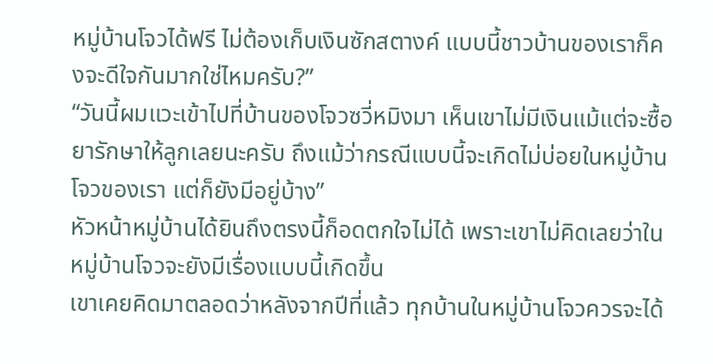หมู่บ้านโจวได้ฟรี ไม่ต้องเก็บเงินซักสตางค์ แบบนี้ชาวบ้านของเราก็คงจะดีใจกันมากใช่ไหมครับ?”
“วันนี้ผมแวะเข้าไปที่บ้านของโจวซวี่หมิงมา เห็นเขาไม่มีเงินแม้แต่จะซื้อยารักษาให้ลูกเลยนะครับ ถึงแม้ว่ากรณีแบบนี้จะเกิดไม่บ่อยในหมู่บ้านโจวของเรา แต่ก็ยังมีอยู่บ้าง”
หัวหน้าหมู่บ้านได้ยินถึงตรงนี้ก็อดตกใจไม่ได้ เพราะเขาไม่คิดเลยว่าในหมู่บ้านโจวจะยังมีเรื่องแบบนี้เกิดขึ้น
เขาเคยคิดมาตลอดว่าหลังจากปีที่แล้ว ทุกบ้านในหมู่บ้านโจวควรจะได้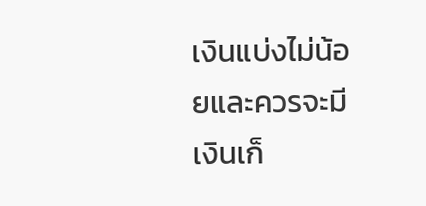เงินแบ่งไม่น้อยและควรจะมีเงินเก็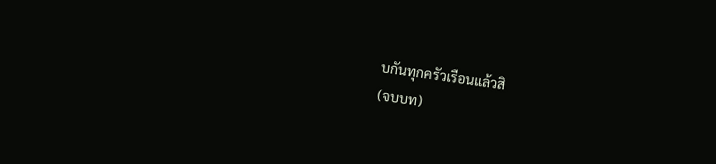บกันทุกครัวเรือนแล้วสิ
(จบบท)